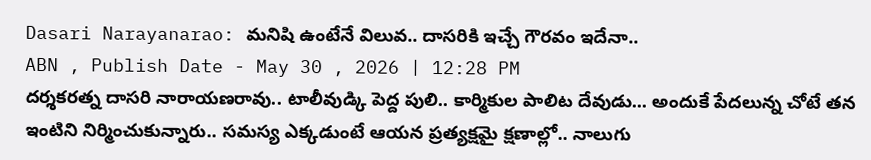Dasari Narayanarao: మనిషి ఉంటేనే విలువ.. దాసరికి ఇచ్చే గౌరవం ఇదేనా..
ABN , Publish Date - May 30 , 2026 | 12:28 PM
దర్శకరత్న దాసరి నారాయణరావు.. టాలీవుడ్కి పెద్ద పులి.. కార్మికుల పాలిట దేవుడు... అందుకే పేదలున్న చోటే తన ఇంటిని నిర్మించుకున్నారు.. సమస్య ఎక్కడుంటే ఆయన ప్రత్యక్షమై క్షణాల్లో.. నాలుగు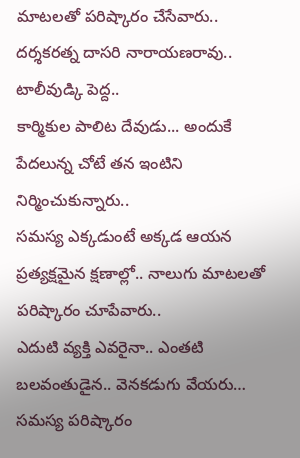మాటలతో పరిష్కారం చేసేవారు..
దర్శకరత్న దాసరి నారాయణరావు.. టాలీవుడ్కి పెద్ద..
కార్మికుల పాలిట దేవుడు... అందుకే పేదలున్న చోటే తన ఇంటిని నిర్మించుకున్నారు..
సమస్య ఎక్కడుంటే అక్కడ ఆయన ప్రత్యక్షమైన క్షణాల్లో.. నాలుగు మాటలతో పరిష్కారం చూపేవారు..
ఎదుటి వ్యక్తి ఎవరైనా.. ఎంతటి బలవంతుడైన.. వెనకడుగు వేయరు… సమస్య పరిష్కారం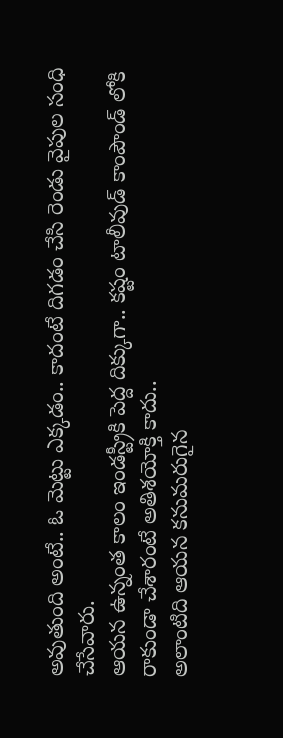అవుతుంది అంటే.. ఓ మెట్టు ఎక్కడం.. కాదంటే దిగడం చేసి రెండు వైపుల సంధి చేసేవారు.
ఆయన ఉన్నంత కాలం ఇండస్ట్రీకి పెద్ద దిక్కుగా.. కష్టం టాలీవుడ్ కాంపౌండ్ లోకి రాకుండా చేశారంటే అతిశయోక్తి కాదు..
అలాంటిది ఆయన కనుమరుగైన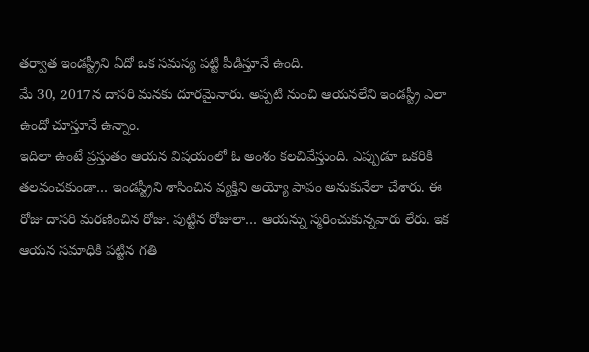తర్వాత ఇండస్ట్రీని ఏదో ఒక సమస్య పట్టి పీడిస్తూనే ఉంది.
మే 30, 2017న దాసరి మనకు దూరమైనారు. అప్పటి నుంచి ఆయనలేని ఇండస్ట్రీ ఎలా ఉందో చూస్తూనే ఉన్నాం.
ఇదిలా ఉంటే ప్రస్తుతం ఆయన విషయంలో ఓ అంశం కలచివేస్తుంది. ఎప్పుడూ ఒకరికి తలవంచకుండా… ఇండస్ట్రీని శాసించిన వ్యక్తిని అయ్యో పాపం అనుకునేలా చేశారు. ఈ రోజు దాసరి మరణించిన రోజు. పుట్టిన రోజులా… ఆయన్ను స్మరించుకున్నవారు లేరు. ఇక ఆయన సమాధికి పట్టిన గతి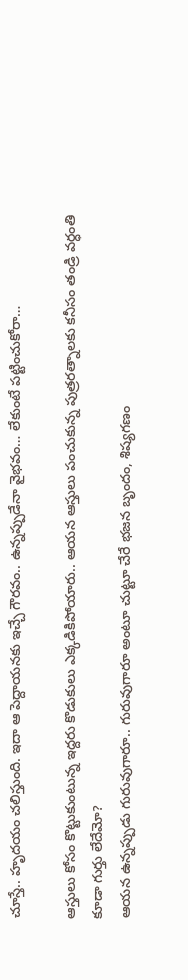చూస్తే.. హృదయం చలిస్తుంది. ఇదా ఆ పెద్దాయనకు ఇచ్చే గౌరవం.. ఉన్నప్పుడేనా వైభవం… లేకుంటే పట్టించుకోరా…

ఆస్తులు కోసం కొట్టుకుంటున్న ఇద్దరు కొడుకులు ఎక్కడికిపోయారు.. ఆయన ఆస్తులు పంచుకున్న పుత్రరత్నాలకు కనీసం తండ్రి వర్ధంతి కూడా గుర్తు లేదేమో?
ఆయన ఉన్నప్పుడు గురువుగారూ.. గురువుగారూ అంటూ చుట్టూ చేరే భజన బృందం, శిష్యగణం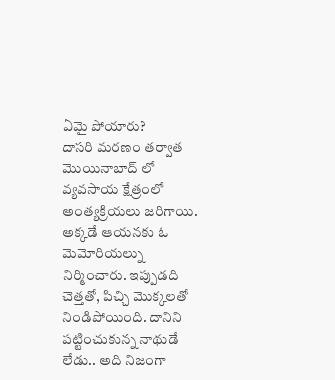ఏమై పోయారు?
దాసరి మరణం తర్వాత మొయినాబాద్ లో వ్యవసాయ క్షేత్రంలో అంత్యక్రియలు జరిగాయి. అక్కడే ఆయనకు ఓ మెమోరియల్ను నిర్మించారు. ఇప్పుడది చెత్తతో, పిచ్చి మొక్కలతో నిండిపోయింది. దానిని పట్టించుకున్న నాథుడే లేడు.. అది నిజంగా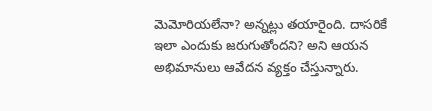మెమోరియలేనా? అన్నట్లు తయారైంది. దాసరికే ఇలా ఎందుకు జరుగుతోందని? అని ఆయన అభిమానులు ఆవేదన వ్యక్తం చేస్తున్నారు.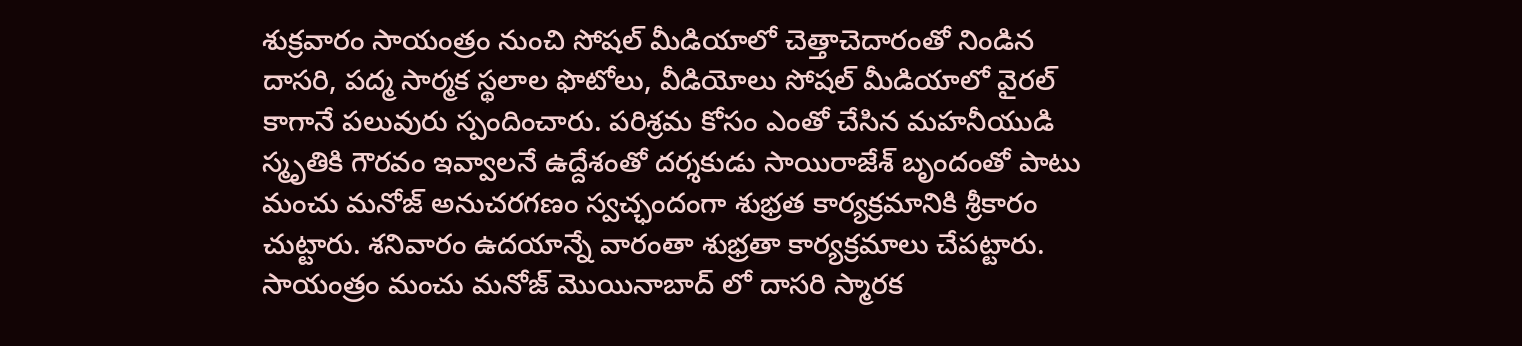శుక్రవారం సాయంత్రం నుంచి సోషల్ మీడియాలో చెత్తాచెదారంతో నిండిన దాసరి, పద్మ సార్మక స్థలాల ఫొటోలు, వీడియోలు సోషల్ మీడియాలో వైరల్ కాగానే పలువురు స్పందించారు. పరిశ్రమ కోసం ఎంతో చేసిన మహనీయుడి స్మృతికి గౌరవం ఇవ్వాలనే ఉద్దేశంతో దర్శకుడు సాయిరాజేశ్ బృందంతో పాటు మంచు మనోజ్ అనుచరగణం స్వచ్ఛందంగా శుభ్రత కార్యక్రమానికి శ్రీకారం చుట్టారు. శనివారం ఉదయాన్నే వారంతా శుభ్రతా కార్యక్రమాలు చేపట్టారు. సాయంత్రం మంచు మనోజ్ మొయినాబాద్ లో దాసరి స్మారక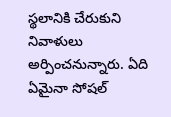స్థలానికి చేరుకుని నివాళులు అర్పించనున్నారు. ఏది ఏమైనా సోషల్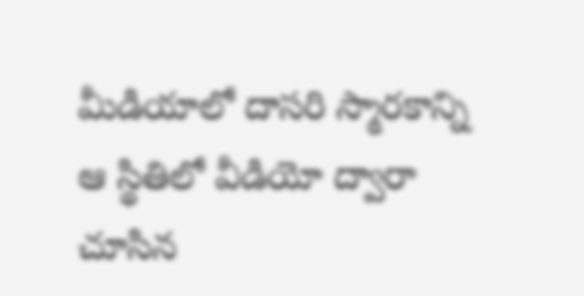మీడియాలో దాసరి స్మారకాన్ని ఆ స్థితిలో వీడియో ద్వారా చూసిన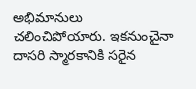అభిమానులు చలించిపోయారు. ఇకనుంచైనా దాసరి స్మారకానికి సరైన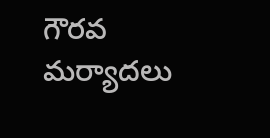గౌరవ మర్యాదలు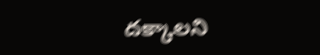దక్కాలని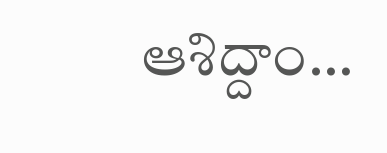ఆశిద్దాం…